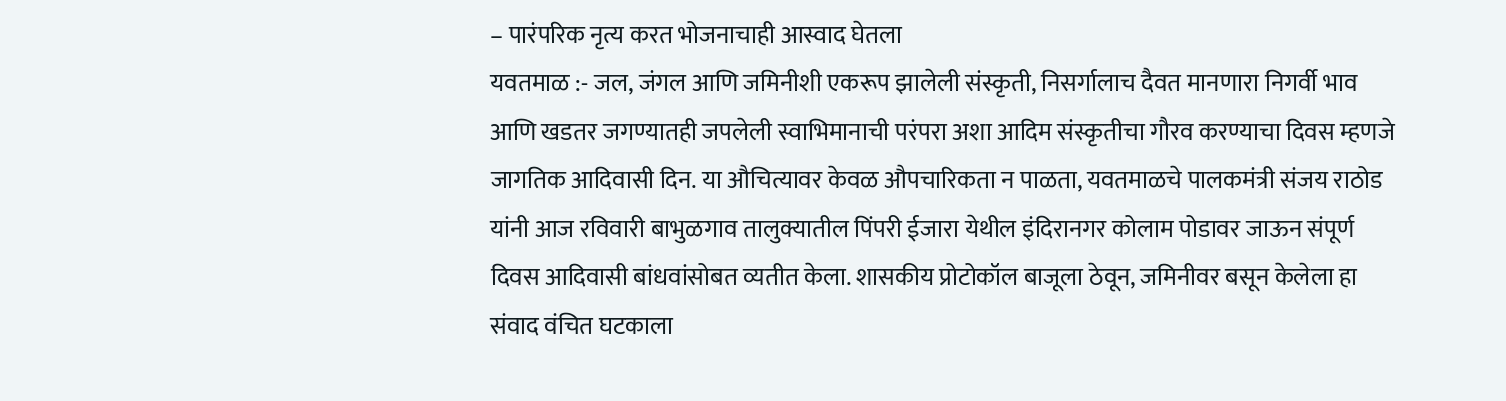– पारंपरिक नृत्य करत भोजनाचाही आस्वाद घेतला
यवतमाळ :- जल, जंगल आणि जमिनीशी एकरूप झालेली संस्कृती, निसर्गालाच दैवत मानणारा निगर्वी भाव आणि खडतर जगण्यातही जपलेली स्वाभिमानाची परंपरा अशा आदिम संस्कृतीचा गौरव करण्याचा दिवस म्हणजे जागतिक आदिवासी दिन. या औचित्यावर केवळ औपचारिकता न पाळता, यवतमाळचे पालकमंत्री संजय राठोड यांनी आज रविवारी बाभुळगाव तालुक्यातील पिंपरी ईजारा येथील इंदिरानगर कोलाम पोडावर जाऊन संपूर्ण दिवस आदिवासी बांधवांसोबत व्यतीत केला. शासकीय प्रोटोकॉल बाजूला ठेवून, जमिनीवर बसून केलेला हा संवाद वंचित घटकाला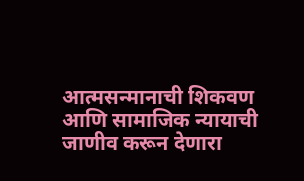आत्मसन्मानाची शिकवण आणि सामाजिक न्यायाची जाणीव करून देणारा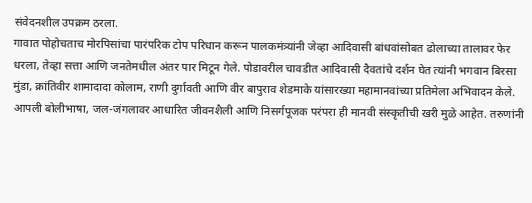संवेदनशील उपक्रम ठरला.
गावात पोहोचताच मोरपिसांचा पारंपरिक टोप परिधान करून पालकमंत्र्यांनी जेव्हा आदिवासी बांधवांसोबत ढोलाच्या तालावर फेर धरला, तेव्हा सत्ता आणि जनतेमधील अंतर पार मिटून गेले. पोडावरील चावडीत आदिवासी दैवतांचे दर्शन घेत त्यांनी भगवान बिरसा मुंडा, क्रांतिवीर शामादादा कोलाम, राणी दुर्गावती आणि वीर बापुराव शेडमाके यांसारख्या महामानवांच्या प्रतिमेला अभिवादन केले. आपली बोलीभाषा, जल-जंगलावर आधारित जीवनशैली आणि निसर्गपूजक परंपरा ही मानवी संस्कृतीची खरी मुळे आहेत. तरुणांनी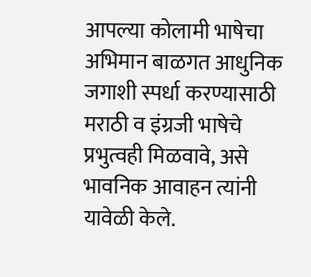आपल्या कोलामी भाषेचा अभिमान बाळगत आधुनिक जगाशी स्पर्धा करण्यासाठी मराठी व इंग्रजी भाषेचे प्रभुत्वही मिळवावे, असे भावनिक आवाहन त्यांनी यावेळी केले.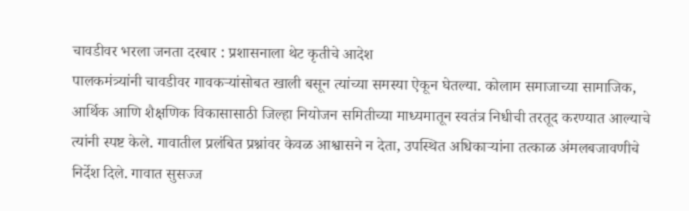चावडीवर भरला जनता दरबार : प्रशासनाला थेट कृतीचे आदेश
पालकमंत्र्यांनी चावडीवर गावकऱ्यांसोबत खाली बसून त्यांच्या समस्या ऐकून घेतल्या. कोलाम समाजाच्या सामाजिक, आर्थिक आणि शैक्षणिक विकासासाठी जिल्हा नियोजन समितीच्या माध्यमातून स्वतंत्र निधीची तरतूद करण्यात आल्याचे त्यांनी स्पष्ट केले. गावातील प्रलंबित प्रश्नांवर केवळ आश्वासने न देता, उपस्थित अधिकाऱ्यांना तत्काळ अंमलबजावणीचे निर्देश दिले. गावात सुसज्ज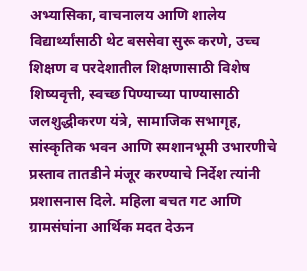अभ्यासिका, वाचनालय आणि शालेय विद्यार्थ्यांसाठी थेट बससेवा सुरू करणे, उच्च शिक्षण व परदेशातील शिक्षणासाठी विशेष शिष्यवृत्ती, स्वच्छ पिण्याच्या पाण्यासाठी जलशुद्धीकरण यंत्रे, सामाजिक सभागृह, सांस्कृतिक भवन आणि स्मशानभूमी उभारणीचे प्रस्ताव तातडीने मंजूर करण्याचे निर्देश त्यांनी प्रशासनास दिले. महिला बचत गट आणि ग्रामसंघांना आर्थिक मदत देऊन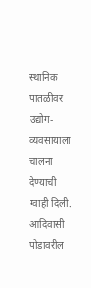स्थानिक पातळीवर उद्योग-व्यवसायाला चालना देण्याची ग्वाही दिली. आदिवासी पोडावरील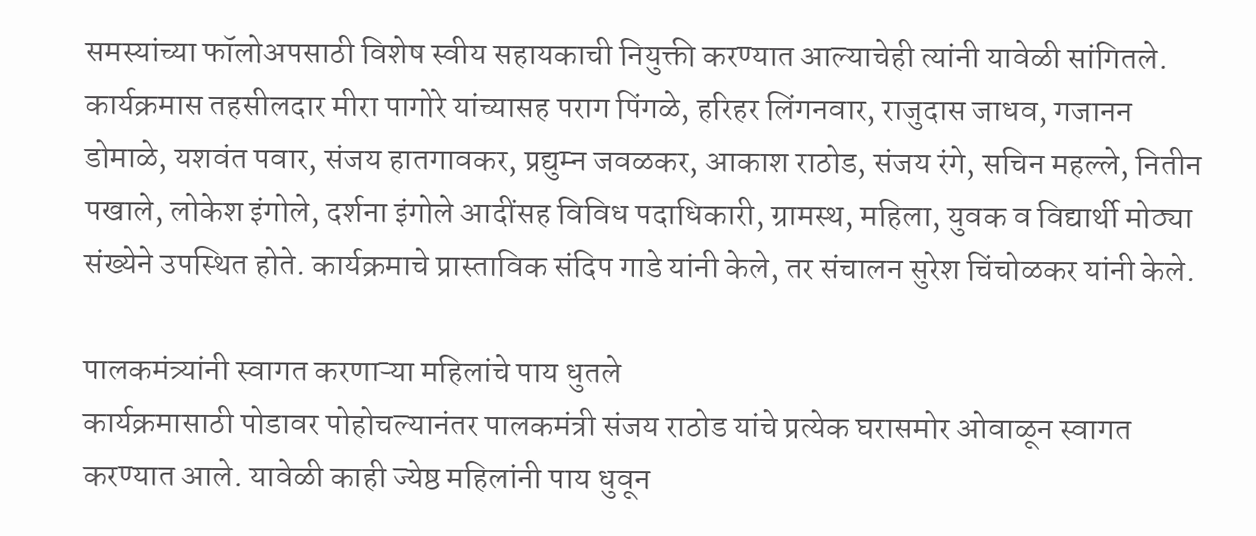समस्यांच्या फॉलोअपसाठी विशेष स्वीय सहायकाची नियुक्ती करण्यात आल्याचेही त्यांनी यावेळी सांगितले.
कार्यक्रमास तहसीलदार मीरा पागोरे यांच्यासह पराग पिंगळे, हरिहर लिंगनवार, राजुदास जाधव, गजानन डोमाळे, यशवंत पवार, संजय हातगावकर, प्रद्युम्न जवळकर, आकाश राठोड, संजय रंगे, सचिन महल्ले, नितीन पखाले, लोकेश इंगोले, दर्शना इंगोले आदींसह विविध पदाधिकारी, ग्रामस्थ, महिला, युवक व विद्यार्थी मोठ्या संख्येने उपस्थित होते. कार्यक्रमाचे प्रास्ताविक संदिप गाडे यांनी केले, तर संचालन सुरेश चिंचोळकर यांनी केले.

पालकमंत्र्यांनी स्वागत करणाऱ्या महिलांचे पाय धुतले
कार्यक्रमासाठी पोडावर पोहोचल्यानंतर पालकमंत्री संजय राठोड यांचे प्रत्येक घरासमोर ओवाळून स्वागत करण्यात आले. यावेळी काही ज्येष्ठ महिलांनी पाय धुवून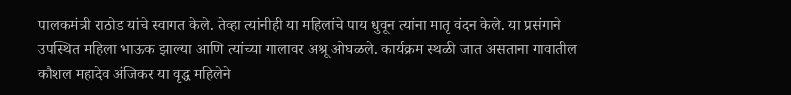पालकमंत्री राठोड यांचे स्वागत केले. तेव्हा त्यांनीही या महिलांचे पाय धुवून त्यांना मातृ वंदन केले. या प्रसंगाने उपस्थित महिला भाऊक झाल्या आणि त्यांच्या गालावर अश्रू ओघळले. कार्यक्रम स्थळी जात असताना गावातील कौशल महादेव अंजिकर या वृद्ध महिलेने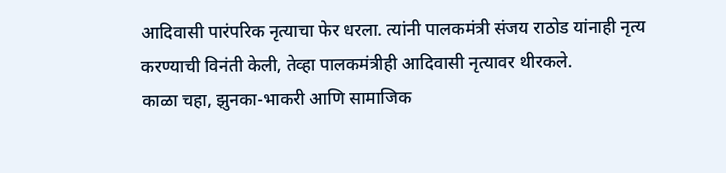आदिवासी पारंपरिक नृत्याचा फेर धरला. त्यांनी पालकमंत्री संजय राठोड यांनाही नृत्य करण्याची विनंती केली, तेव्हा पालकमंत्रीही आदिवासी नृत्यावर थीरकले.
काळा चहा, झुनका-भाकरी आणि सामाजिक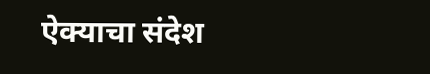ऐक्याचा संदेश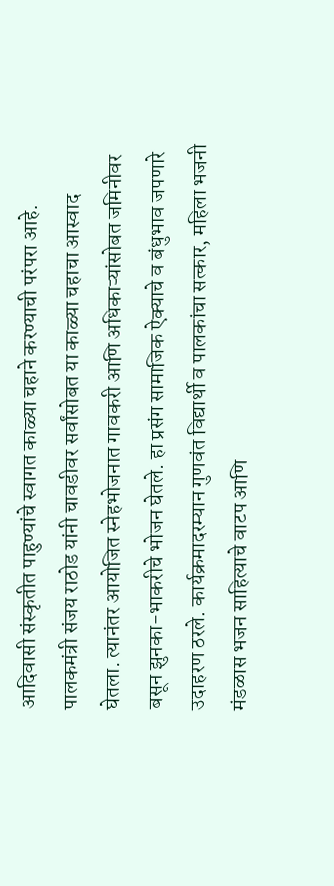आदिवासी संस्कृतीत पाहुण्यांचे स्वागत काळ्या चहाने करण्याची परंपरा आहे. पालकमंत्री संजय राठोड यांनी चावडीवर सर्वांसोबत या काळ्या चहाचा आस्वाद घेतला. त्यानंतर आयोजित स्नेहभोजनात गावकरी आणि अधिकाऱ्यांसोबत जमिनीवर बसून झुनका-भाकरीचे भोजन घेतले. हा प्रसंग सामाजिक ऐक्याचे व बंधुभाव जपणारे उदाहरण ठरले. कार्यक्रमादरम्यान गुणवंत विद्यार्थी व पालकांचा सत्कार, महिला भजनी मंडळास भजन साहित्याचे वाटप आणि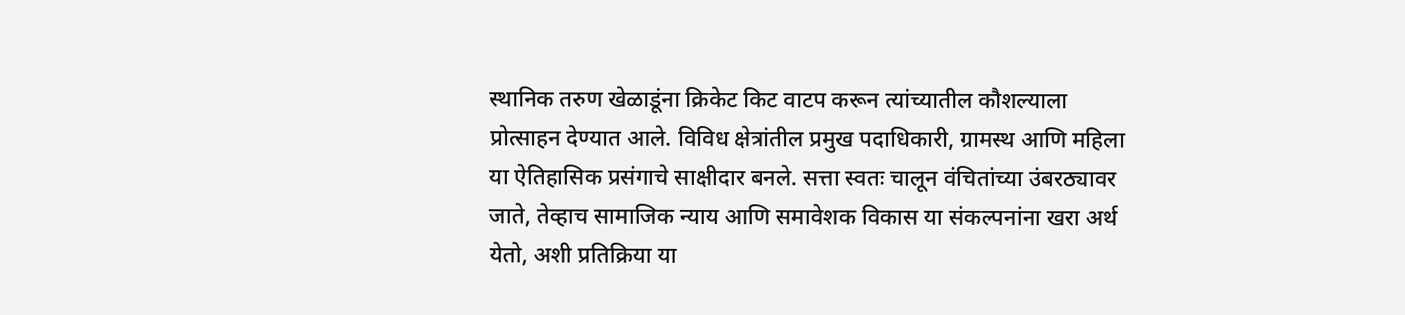स्थानिक तरुण खेळाडूंना क्रिकेट किट वाटप करून त्यांच्यातील कौशल्याला प्रोत्साहन देण्यात आले. विविध क्षेत्रांतील प्रमुख पदाधिकारी, ग्रामस्थ आणि महिला या ऐतिहासिक प्रसंगाचे साक्षीदार बनले. सत्ता स्वतः चालून वंचितांच्या उंबरठ्यावर जाते, तेव्हाच सामाजिक न्याय आणि समावेशक विकास या संकल्पनांना खरा अर्थ येतो, अशी प्रतिक्रिया या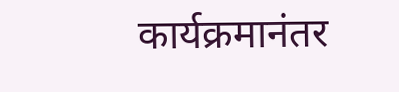कार्यक्रमानंतर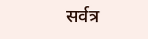सर्वत्र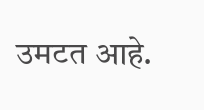उमटत आहे.